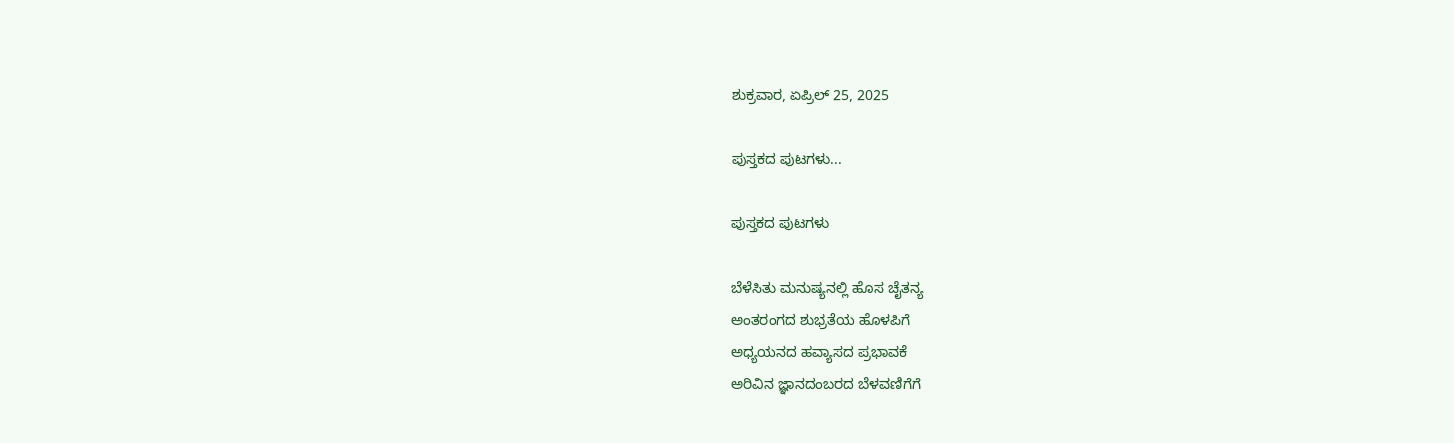ಶುಕ್ರವಾರ, ಏಪ್ರಿಲ್ 25, 2025

ಪುಸ್ತಕದ ಪುಟಗಳು...

ಪುಸ್ತಕದ ಪುಟಗಳು

ಬೆಳೆಸಿತು ಮನುಷ್ಯನಲ್ಲಿ ಹೊಸ ಚೈತನ್ಯ
ಅಂತರಂಗದ ಶುಭ್ರತೆಯ ಹೊಳಪಿಗೆ
ಅಧ್ಯಯನದ ಹವ್ಯಾಸದ ಪ್ರಭಾವಕೆ
ಅರಿವಿನ ಜ್ಞಾನದಂಬರದ ಬೆಳವಣಿಗೆಗೆ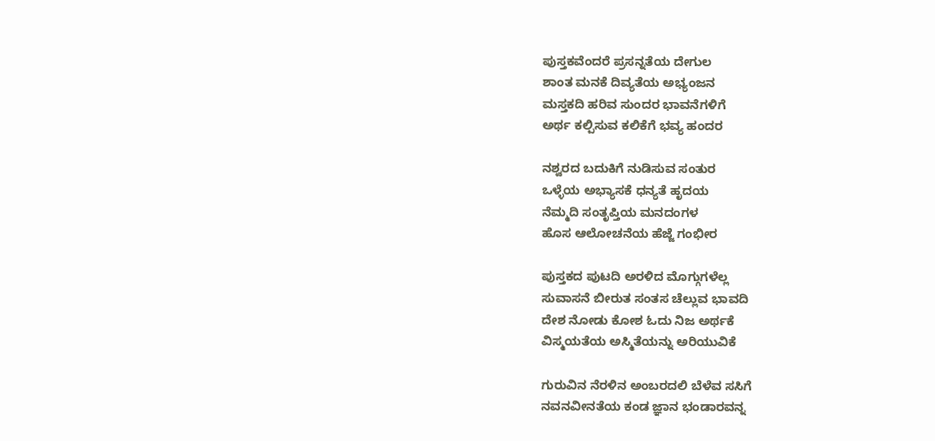ಪುಸ್ತಕವೆಂದರೆ ಪ್ರಸನ್ನತೆಯ ದೇಗುಲ
ಶಾಂತ ಮನಕೆ ದಿವ್ಯತೆಯ ಅಭ್ಯಂಜನ
ಮಸ್ತಕದಿ ಹರಿವ ಸುಂದರ ಭಾವನೆಗಳಿಗೆ
ಅರ್ಥ ಕಲ್ಪಿಸುವ ಕಲಿಕೆಗೆ ಭವ್ಯ ಹಂದರ

ನಶ್ವರದ ಬದುಕಿಗೆ ನುಡಿಸುವ ಸಂತುರ
ಒಳ್ಳೆಯ ಅಭ್ಯಾಸಕೆ ಧನ್ಯತೆ ಹೃದಯ
ನೆಮ್ಮದಿ ಸಂತೃಪ್ತಿಯ ಮನದಂಗಳ
ಹೊಸ ಆಲೋಚನೆಯ ಹೆಜ್ಜೆ ಗಂಭೀರ

ಪುಸ್ತಕದ ಪುಟದಿ ಅರಳಿದ ಮೊಗ್ಗುಗಳೆಲ್ಲ
ಸುವಾಸನೆ ಬೀರುತ ಸಂತಸ ಚೆಲ್ಲುವ ಭಾವದಿ
ದೇಶ ನೋಡು ಕೋಶ ಓದು ನಿಜ ಅರ್ಥಕೆ
ವಿಸ್ಮಯತೆಯ ಅಸ್ಮಿತೆಯನ್ನು ಅರಿಯುವಿಕೆ

ಗುರುವಿನ ನೆರಳಿನ ಅಂಬರದಲಿ ಬೆಳೆವ ಸಸಿಗೆ
ನವನವೀನತೆಯ ಕಂಡ ಜ್ಞಾನ ಭಂಡಾರವನ್ನ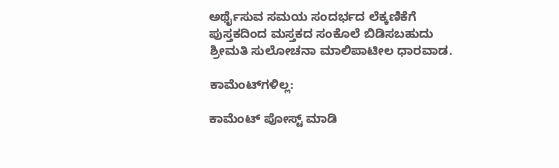ಅರ್ಥೈಸುವ ಸಮಯ ಸಂದರ್ಭದ ಲೆಕ್ಕಣಿಕೆಗೆ
ಪುಸ್ತಕದಿಂದ ಮಸ್ತಕದ ಸಂಕೊಲೆ ಬಿಡಿಸಬಹುದು
ಶ್ರೀಮತಿ ಸುಲೋಚನಾ ಮಾಲಿಪಾಟೀಲ ಧಾರವಾಡ.

ಕಾಮೆಂಟ್‌ಗಳಿಲ್ಲ:

ಕಾಮೆಂಟ್‌‌ ಪೋಸ್ಟ್‌ ಮಾಡಿ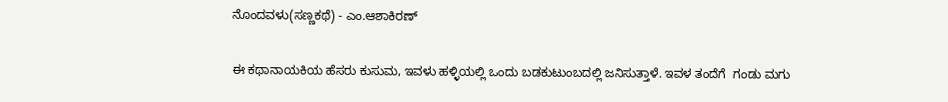ನೊಂದವಳು(ಸಣ್ಣಕಥೆ) - ಎಂ.ಆಶಾಕಿರಣ್

ಈ ಕಥಾನಾಯಕಿಯ ಹೆಸರು ಕುಸುಮ, ಇವಳು ಹಳ್ಳಿಯಲ್ಲಿ ಒಂದು ಬಡಕುಟುಂಬದಲ್ಲಿ ಜನಿಸುತ್ತಾಳೆ. ಇವಳ ತಂದೆಗೆ  ಗಂಡು ಮಗು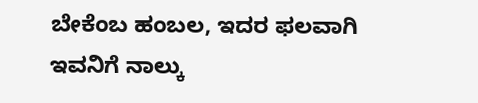ಬೇಕೆಂಬ ಹಂಬಲ, ಇದರ ಫಲವಾಗಿ ಇವನಿಗೆ ನಾಲ್ಕು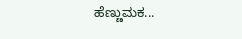ಹೆಣ್ಣುಮಕ...